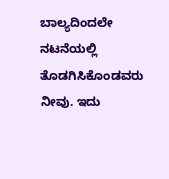ಬಾಲ್ಯದಿಂದಲೇ
ನಟನೆಯಲ್ಲಿ ತೊಡಗಿಸಿಕೊಂಡವರು ನೀವು. ಇದು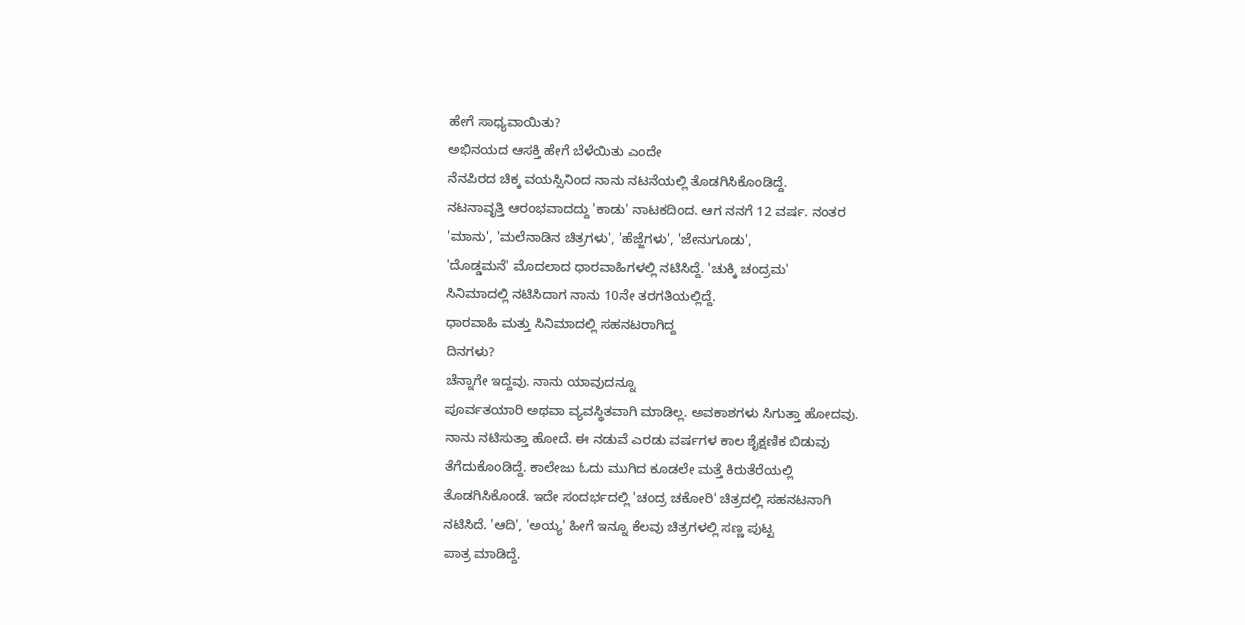ಹೇಗೆ ಸಾಧ್ಯವಾಯಿತು?
ಅಭಿನಯದ ಆಸಕ್ತಿ ಹೇಗೆ ಬೆಳೆಯಿತು ಎಂದೇ
ನೆನಪಿರದ ಚಿಕ್ಕ ವಯಸ್ಸಿನಿಂದ ನಾನು ನಟನೆಯಲ್ಲಿ ತೊಡಗಿಸಿಕೊಂಡಿದ್ದೆ.
ನಟನಾವೃತ್ತಿ ಆರಂಭವಾದದ್ದು 'ಕಾಡು' ನಾಟಕದಿಂದ. ಆಗ ನನಗೆ 12 ವರ್ಷ. ನಂತರ
'ಮಾನು', 'ಮಲೆನಾಡಿನ ಚಿತ್ರಗಳು', 'ಹೆಜ್ಜೆಗಳು', 'ಜೇನುಗೂಡು',
'ದೊಡ್ಡಮನೆ' ಮೊದಲಾದ ಧಾರವಾಹಿಗಳಲ್ಲಿ ನಟಿಸಿದ್ದೆ. 'ಚುಕ್ಕಿ ಚಂದ್ರಮ'
ಸಿನಿಮಾದಲ್ಲಿ ನಟಿಸಿದಾಗ ನಾನು 10ನೇ ತರಗತಿಯಲ್ಲಿದ್ದೆ.
ಧಾರವಾಹಿ ಮತ್ತು ಸಿನಿಮಾದಲ್ಲಿ ಸಹನಟರಾಗಿದ್ದ
ದಿನಗಳು?
ಚೆನ್ನಾಗೇ ಇದ್ದವು. ನಾನು ಯಾವುದನ್ನೂ
ಪೂರ್ವತಯಾರಿ ಅಥವಾ ವ್ಯವಸ್ಥಿತವಾಗಿ ಮಾಡಿಲ್ಲ. ಅವಕಾಶಗಳು ಸಿಗುತ್ತಾ ಹೋದವು.
ನಾನು ನಟಿಸುತ್ತಾ ಹೋದೆ. ಈ ನಡುವೆ ಎರಡು ವರ್ಷಗಳ ಕಾಲ ಶೈಕ್ಷಣಿಕ ಬಿಡುವು
ತೆಗೆದುಕೊಂಡಿದ್ದೆ. ಕಾಲೇಜು ಓದು ಮುಗಿದ ಕೂಡಲೇ ಮತ್ತೆ ಕಿರುತೆರೆಯಲ್ಲಿ
ತೊಡಗಿಸಿಕೊಂಡೆ. ಇದೇ ಸಂದರ್ಭದಲ್ಲಿ 'ಚಂದ್ರ ಚಕೋರಿ' ಚಿತ್ರದಲ್ಲಿ ಸಹನಟನಾಗಿ
ನಟಿಸಿದೆ. 'ಆದಿ', 'ಅಯ್ಯ' ಹೀಗೆ ಇನ್ನೂ ಕೆಲವು ಚಿತ್ರಗಳಲ್ಲಿ ಸಣ್ಣ ಪುಟ್ಟ
ಪಾತ್ರ ಮಾಡಿದ್ದೆ.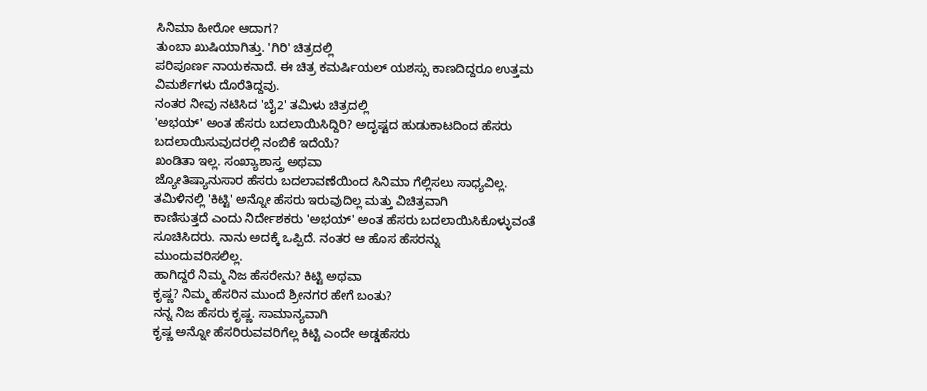ಸಿನಿಮಾ ಹೀರೋ ಆದಾಗ?
ತುಂಬಾ ಖುಷಿಯಾಗಿತ್ತು. 'ಗಿರಿ' ಚಿತ್ರದಲ್ಲಿ
ಪರಿಪೂರ್ಣ ನಾಯಕನಾದೆ. ಈ ಚಿತ್ರ ಕಮರ್ಷಿಯಲ್ ಯಶಸ್ಸು ಕಾಣದಿದ್ದರೂ ಉತ್ತಮ
ವಿಮರ್ಶೆಗಳು ದೊರೆತಿದ್ದವು.
ನಂತರ ನೀವು ನಟಿಸಿದ 'ಬೈ2' ತಮಿಳು ಚಿತ್ರದಲ್ಲಿ
'ಅಭಯ್' ಅಂತ ಹೆಸರು ಬದಲಾಯಿಸಿದ್ದಿರಿ? ಅದೃಷ್ಟದ ಹುಡುಕಾಟದಿಂದ ಹೆಸರು
ಬದಲಾಯಿಸುವುದರಲ್ಲಿ ನಂಬಿಕೆ ಇದೆಯೆ?
ಖಂಡಿತಾ ಇಲ್ಲ. ಸಂಖ್ಯಾಶಾಸ್ತ್ರ ಅಥವಾ
ಜ್ಯೋತಿಷ್ಯಾನುಸಾರ ಹೆಸರು ಬದಲಾವಣೆಯಿಂದ ಸಿನಿಮಾ ಗೆಲ್ಲಿಸಲು ಸಾಧ್ಯವಿಲ್ಲ.
ತಮಿಳಿನಲ್ಲಿ 'ಕಿಟ್ಟಿ' ಅನ್ನೋ ಹೆಸರು ಇರುವುದಿಲ್ಲ ಮತ್ತು ವಿಚಿತ್ರವಾಗಿ
ಕಾಣಿಸುತ್ತದೆ ಎಂದು ನಿರ್ದೇಶಕರು 'ಅಭಯ್' ಅಂತ ಹೆಸರು ಬದಲಾಯಿಸಿಕೊಳ್ಳುವಂತೆ
ಸೂಚಿಸಿದರು. ನಾನು ಅದಕ್ಕೆ ಒಪ್ಪಿದೆ. ನಂತರ ಆ ಹೊಸ ಹೆಸರನ್ನು
ಮುಂದುವರಿಸಲಿಲ್ಲ.
ಹಾಗಿದ್ದರೆ ನಿಮ್ಮ ನಿಜ ಹೆಸರೇನು? ಕಿಟ್ಟಿ ಅಥವಾ
ಕೃಷ್ಣ? ನಿಮ್ಮ ಹೆಸರಿನ ಮುಂದೆ ಶ್ರೀನಗರ ಹೇಗೆ ಬಂತು?
ನನ್ನ ನಿಜ ಹೆಸರು ಕೃಷ್ಣ. ಸಾಮಾನ್ಯವಾಗಿ
ಕೃಷ್ಣ ಅನ್ನೋ ಹೆಸರಿರುವವರಿಗೆಲ್ಲ ಕಿಟ್ಟಿ ಎಂದೇ ಅಡ್ಡಹೆಸರು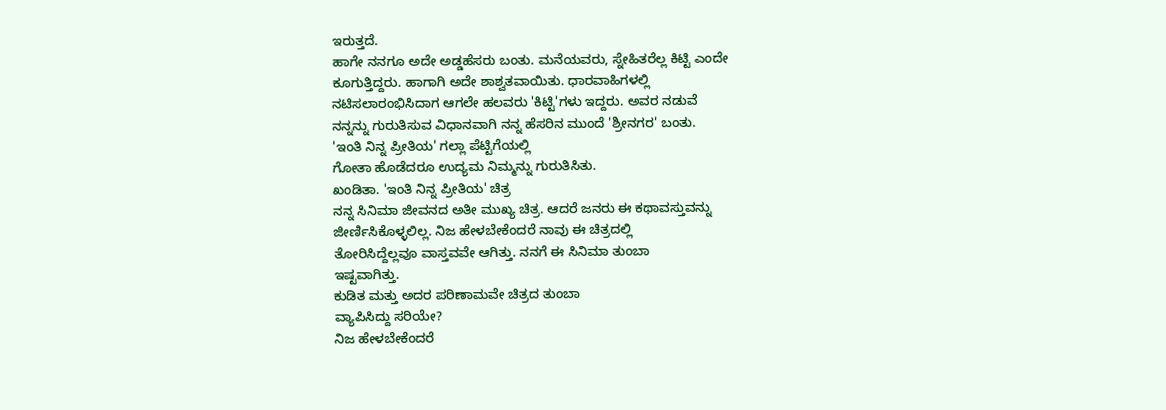ಇರುತ್ತದೆ.
ಹಾಗೇ ನನಗೂ ಅದೇ ಅಡ್ಡಹೆಸರು ಬಂತು. ಮನೆಯವರು, ಸ್ನೇಹಿತರೆಲ್ಲ ಕಿಟ್ಟಿ ಎಂದೇ
ಕೂಗುತ್ತಿದ್ದರು. ಹಾಗಾಗಿ ಅದೇ ಶಾಶ್ವತವಾಯಿತು. ಧಾರವಾಹಿಗಳಲ್ಲಿ
ನಟಿಸಲಾರಂಭಿಸಿದಾಗ ಆಗಲೇ ಹಲವರು 'ಕಿಟ್ಟಿ'ಗಳು ಇದ್ದರು. ಅವರ ನಡುವೆ
ನನ್ನನ್ನು ಗುರುತಿಸುವ ವಿಧಾನವಾಗಿ ನನ್ನ ಹೆಸರಿನ ಮುಂದೆ 'ಶ್ರೀನಗರ' ಬಂತು.
'ಇಂತಿ ನಿನ್ನ ಪ್ರೀತಿಯ' ಗಲ್ಲಾ ಪೆಟ್ಟಿಗೆಯಲ್ಲಿ
ಗೋತಾ ಹೊಡೆದರೂ ಉದ್ಯಮ ನಿಮ್ಮನ್ನು ಗುರುತಿಸಿತು.
ಖಂಡಿತಾ. 'ಇಂತಿ ನಿನ್ನ ಪ್ರೀತಿಯ' ಚಿತ್ರ
ನನ್ನ ಸಿನಿಮಾ ಜೀವನದ ಅತೀ ಮುಖ್ಯ ಚಿತ್ರ. ಆದರೆ ಜನರು ಈ ಕಥಾವಸ್ತುವನ್ನು
ಜೀರ್ಣಿಸಿಕೊಳ್ಳಲಿಲ್ಲ. ನಿಜ ಹೇಳಬೇಕೆಂದರೆ ನಾವು ಈ ಚಿತ್ರದಲ್ಲಿ
ತೋರಿಸಿದ್ದೆಲ್ಲವೂ ವಾಸ್ತವವೇ ಆಗಿತ್ತು. ನನಗೆ ಈ ಸಿನಿಮಾ ತುಂಬಾ
ಇಷ್ಟವಾಗಿತ್ತು.
ಕುಡಿತ ಮತ್ತು ಅದರ ಪರಿಣಾಮವೇ ಚಿತ್ರದ ತುಂಬಾ
ವ್ಯಾಪಿಸಿದ್ದು ಸರಿಯೇ?
ನಿಜ ಹೇಳಬೇಕೆಂದರೆ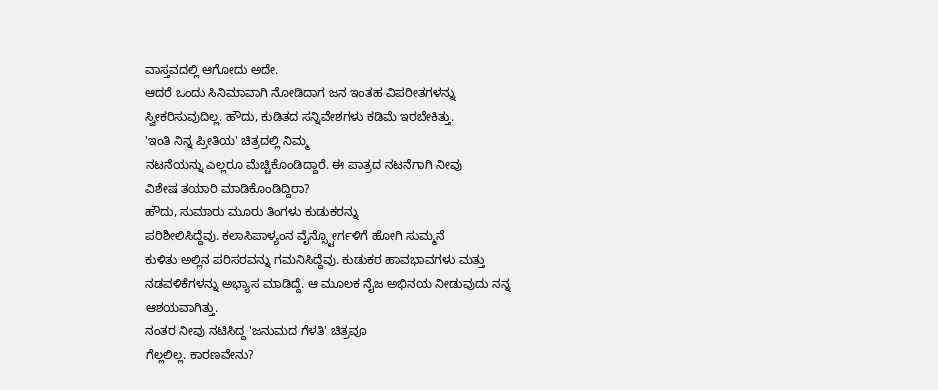ವಾಸ್ತವದಲ್ಲಿ ಆಗೋದು ಅದೇ.
ಆದರೆ ಒಂದು ಸಿನಿಮಾವಾಗಿ ನೋಡಿದಾಗ ಜನ ಇಂತಹ ವಿಪರೀತಗಳನ್ನು
ಸ್ವೀಕರಿಸುವುದಿಲ್ಲ. ಹೌದು, ಕುಡಿತದ ಸನ್ನಿವೇಶಗಳು ಕಡಿಮೆ ಇರಬೇಕಿತ್ತು.
'ಇಂತಿ ನಿನ್ನ ಪ್ರೀತಿಯ' ಚಿತ್ರದಲ್ಲಿ ನಿಮ್ಮ
ನಟನೆಯನ್ನು ಎಲ್ಲರೂ ಮೆಚ್ಚಿಕೊಂಡಿದ್ದಾರೆ. ಈ ಪಾತ್ರದ ನಟನೆಗಾಗಿ ನೀವು
ವಿಶೇಷ ತಯಾರಿ ಮಾಡಿಕೊಂಡಿದ್ದಿರಾ?
ಹೌದು, ಸುಮಾರು ಮೂರು ತಿಂಗಳು ಕುಡುಕರನ್ನು
ಪರಿಶೀಲಿಸಿದ್ದೆವು. ಕಲಾಸಿಪಾಳ್ಯಂನ ವೈನ್ಸ್ಟೋರ್ಗಳಿಗೆ ಹೋಗಿ ಸುಮ್ಮನೆ
ಕುಳಿತು ಅಲ್ಲಿನ ಪರಿಸರವನ್ನು ಗಮನಿಸಿದ್ದೆವು. ಕುಡುಕರ ಹಾವಭಾವಗಳು ಮತ್ತು
ನಡವಳಿಕೆಗಳನ್ನು ಅಭ್ಯಾಸ ಮಾಡಿದ್ದೆ. ಆ ಮೂಲಕ ನೈಜ ಅಭಿನಯ ನೀಡುವುದು ನನ್ನ
ಆಶಯವಾಗಿತ್ತು.
ನಂತರ ನೀವು ನಟಿಸಿದ್ದ 'ಜನುಮದ ಗೆಳತಿ' ಚಿತ್ರವೂ
ಗೆಲ್ಲಲಿಲ್ಲ. ಕಾರಣವೇನು?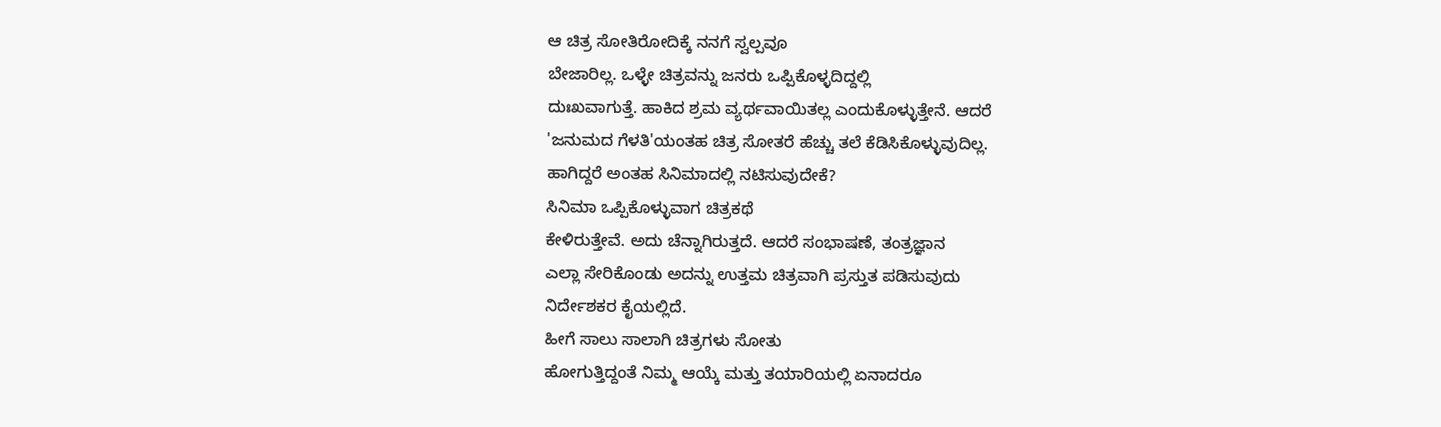ಆ ಚಿತ್ರ ಸೋತಿರೋದಿಕ್ಕೆ ನನಗೆ ಸ್ವಲ್ಪವೂ
ಬೇಜಾರಿಲ್ಲ. ಒಳ್ಳೇ ಚಿತ್ರವನ್ನು ಜನರು ಒಪ್ಪಿಕೊಳ್ಳದಿದ್ದಲ್ಲಿ
ದುಃಖವಾಗುತ್ತೆ. ಹಾಕಿದ ಶ್ರಮ ವ್ಯರ್ಥವಾಯಿತಲ್ಲ ಎಂದುಕೊಳ್ಳುತ್ತೇನೆ. ಆದರೆ
'ಜನುಮದ ಗೆಳತಿ'ಯಂತಹ ಚಿತ್ರ ಸೋತರೆ ಹೆಚ್ಚು ತಲೆ ಕೆಡಿಸಿಕೊಳ್ಳುವುದಿಲ್ಲ.
ಹಾಗಿದ್ದರೆ ಅಂತಹ ಸಿನಿಮಾದಲ್ಲಿ ನಟಿಸುವುದೇಕೆ?
ಸಿನಿಮಾ ಒಪ್ಪಿಕೊಳ್ಳುವಾಗ ಚಿತ್ರಕಥೆ
ಕೇಳಿರುತ್ತೇವೆ. ಅದು ಚೆನ್ನಾಗಿರುತ್ತದೆ. ಆದರೆ ಸಂಭಾಷಣೆ, ತಂತ್ರಜ್ಞಾನ
ಎಲ್ಲಾ ಸೇರಿಕೊಂಡು ಅದನ್ನು ಉತ್ತಮ ಚಿತ್ರವಾಗಿ ಪ್ರಸ್ತುತ ಪಡಿಸುವುದು
ನಿರ್ದೇಶಕರ ಕೈಯಲ್ಲಿದೆ.
ಹೀಗೆ ಸಾಲು ಸಾಲಾಗಿ ಚಿತ್ರಗಳು ಸೋತು
ಹೋಗುತ್ತಿದ್ದಂತೆ ನಿಮ್ಮ ಆಯ್ಕೆ ಮತ್ತು ತಯಾರಿಯಲ್ಲಿ ಏನಾದರೂ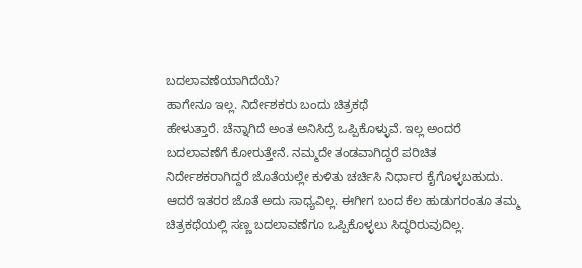ಬದಲಾವಣೆಯಾಗಿದೆಯೆ?
ಹಾಗೇನೂ ಇಲ್ಲ. ನಿರ್ದೇಶಕರು ಬಂದು ಚಿತ್ರಕಥೆ
ಹೇಳುತ್ತಾರೆ. ಚೆನ್ನಾಗಿದೆ ಅಂತ ಅನಿಸಿದ್ರೆ ಒಪ್ಪಿಕೊಳ್ಳುವೆ. ಇಲ್ಲ ಅಂದರೆ
ಬದಲಾವಣೆಗೆ ಕೋರುತ್ತೇನೆ. ನಮ್ಮದೇ ತಂಡವಾಗಿದ್ದರೆ ಪರಿಚಿತ
ನಿರ್ದೇಶಕರಾಗಿದ್ದರೆ ಜೊತೆಯಲ್ಲೇ ಕುಳಿತು ಚರ್ಚಿಸಿ ನಿರ್ಧಾರ ಕೈಗೊಳ್ಳಬಹುದು.
ಆದರೆ ಇತರರ ಜೊತೆ ಅದು ಸಾಧ್ಯವಿಲ್ಲ. ಈಗೀಗ ಬಂದ ಕೆಲ ಹುಡುಗರಂತೂ ತಮ್ಮ
ಚಿತ್ರಕಥೆಯಲ್ಲಿ ಸಣ್ಣ ಬದಲಾವಣೆಗೂ ಒಪ್ಪಿಕೊಳ್ಳಲು ಸಿದ್ಧರಿರುವುದಿಲ್ಲ.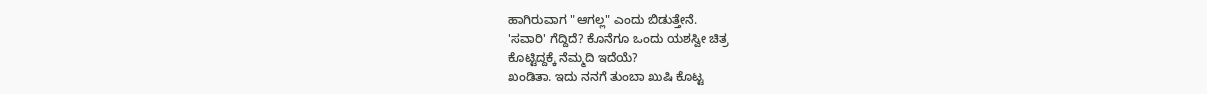ಹಾಗಿರುವಾಗ "ಆಗಲ್ಲ" ಎಂದು ಬಿಡುತ್ತೇನೆ.
'ಸವಾರಿ' ಗೆದ್ದಿದೆ? ಕೊನೆಗೂ ಒಂದು ಯಶಸ್ವೀ ಚಿತ್ರ
ಕೊಟ್ಟಿದ್ದಕ್ಕೆ ನೆಮ್ಮದಿ ಇದೆಯೆ?
ಖಂಡಿತಾ. ಇದು ನನಗೆ ತುಂಬಾ ಖುಷಿ ಕೊಟ್ಟ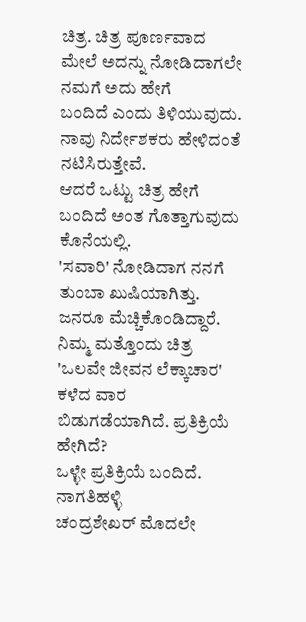ಚಿತ್ರ. ಚಿತ್ರ ಪೂರ್ಣವಾದ ಮೇಲೆ ಅದನ್ನು ನೋಡಿದಾಗಲೇ ನಮಗೆ ಅದು ಹೇಗೆ
ಬಂದಿದೆ ಎಂದು ತಿಳಿಯುವುದು. ನಾವು ನಿರ್ದೇಶಕರು ಹೇಳಿದಂತೆ ನಟಿಸಿರುತ್ತೇವೆ.
ಆದರೆ ಒಟ್ಟು ಚಿತ್ರ ಹೇಗೆ ಬಂದಿದೆ ಅಂತ ಗೊತ್ತಾಗುವುದು ಕೊನೆಯಲ್ಲಿ.
'ಸವಾರಿ' ನೋಡಿದಾಗ ನನಗೆ ತುಂಬಾ ಖುಷಿಯಾಗಿತ್ತು. ಜನರೂ ಮೆಚ್ಚಿಕೊಂಡಿದ್ದಾರೆ.
ನಿಮ್ಮ ಮತ್ತೊಂದು ಚಿತ್ರ 'ಒಲವೇ ಜೀವನ ಲೆಕ್ಕಾಚಾರ'
ಕಳೆದ ವಾರ ಬಿಡುಗಡೆಯಾಗಿದೆ. ಪ್ರತಿಕ್ರಿಯೆ ಹೇಗಿದೆ?
ಒಳ್ಳೇ ಪ್ರತಿಕ್ರಿಯೆ ಬಂದಿದೆ. ನಾಗತಿಹಳ್ಳಿ
ಚಂದ್ರಶೇಖರ್ ಮೊದಲೇ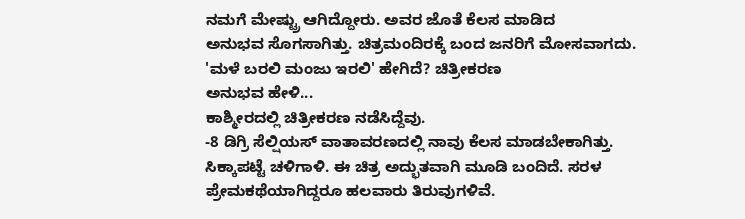ನಮಗೆ ಮೇಷ್ಟ್ರು ಆಗಿದ್ದೋರು. ಅವರ ಜೊತೆ ಕೆಲಸ ಮಾಡಿದ
ಅನುಭವ ಸೊಗಸಾಗಿತ್ತು. ಚಿತ್ರಮಂದಿರಕ್ಕೆ ಬಂದ ಜನರಿಗೆ ಮೋಸವಾಗದು.
'ಮಳೆ ಬರಲಿ ಮಂಜು ಇರಲಿ' ಹೇಗಿದೆ? ಚಿತ್ರೀಕರಣ
ಅನುಭವ ಹೇಳಿ...
ಕಾಶ್ಮೀರದಲ್ಲಿ ಚಿತ್ರೀಕರಣ ನಡೆಸಿದ್ದೆವು.
-8 ಡಿಗ್ರಿ ಸೆಲ್ಷಿಯಸ್ ವಾತಾವರಣದಲ್ಲಿ ನಾವು ಕೆಲಸ ಮಾಡಬೇಕಾಗಿತ್ತು.
ಸಿಕ್ಕಾಪಟ್ಟೆ ಚಳಿಗಾಳಿ. ಈ ಚಿತ್ರ ಅದ್ಭುತವಾಗಿ ಮೂಡಿ ಬಂದಿದೆ. ಸರಳ
ಪ್ರೇಮಕಥೆಯಾಗಿದ್ದರೂ ಹಲವಾರು ತಿರುವುಗಳಿವೆ.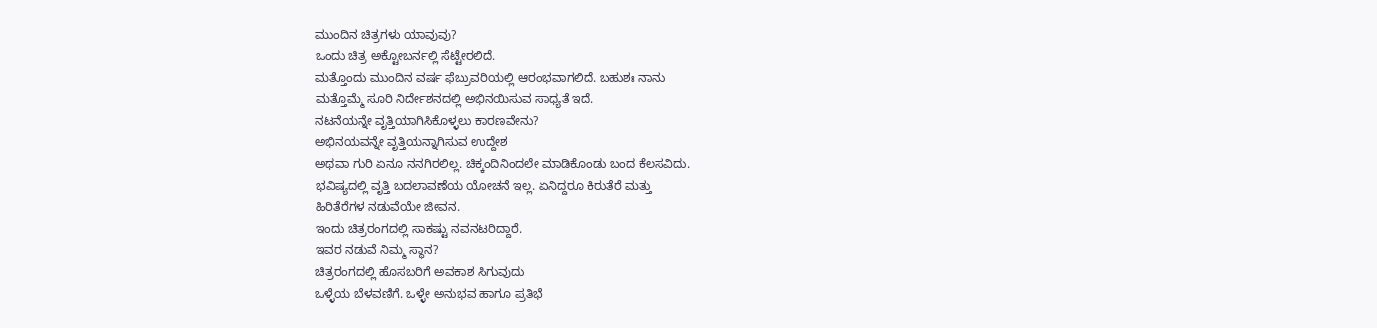ಮುಂದಿನ ಚಿತ್ರಗಳು ಯಾವುವು?
ಒಂದು ಚಿತ್ರ ಅಕ್ಟೋಬರ್ನಲ್ಲಿ ಸೆಟ್ಟೇರಲಿದೆ.
ಮತ್ತೊಂದು ಮುಂದಿನ ವರ್ಷ ಫೆಬ್ರುವರಿಯಲ್ಲಿ ಆರಂಭವಾಗಲಿದೆ. ಬಹುಶಃ ನಾನು
ಮತ್ತೊಮ್ಮೆ ಸೂರಿ ನಿರ್ದೇಶನದಲ್ಲಿ ಅಭಿನಯಿಸುವ ಸಾಧ್ಯತೆ ಇದೆ.
ನಟನೆಯನ್ನೇ ವೃತ್ತಿಯಾಗಿಸಿಕೊಳ್ಳಲು ಕಾರಣವೇನು?
ಅಭಿನಯವನ್ನೇ ವೃತ್ತಿಯನ್ನಾಗಿಸುವ ಉದ್ದೇಶ
ಅಥವಾ ಗುರಿ ಏನೂ ನನಗಿರಲಿಲ್ಲ. ಚಿಕ್ಕಂದಿನಿಂದಲೇ ಮಾಡಿಕೊಂಡು ಬಂದ ಕೆಲಸವಿದು.
ಭವಿಷ್ಯದಲ್ಲಿ ವೃತ್ತಿ ಬದಲಾವಣೆಯ ಯೋಚನೆ ಇಲ್ಲ. ಏನಿದ್ದರೂ ಕಿರುತೆರೆ ಮತ್ತು
ಹಿರಿತೆರೆಗಳ ನಡುವೆಯೇ ಜೀವನ.
ಇಂದು ಚಿತ್ರರಂಗದಲ್ಲಿ ಸಾಕಷ್ಟು ನವನಟರಿದ್ದಾರೆ.
ಇವರ ನಡುವೆ ನಿಮ್ಮ ಸ್ಥಾನ?
ಚಿತ್ರರಂಗದಲ್ಲಿ ಹೊಸಬರಿಗೆ ಅವಕಾಶ ಸಿಗುವುದು
ಒಳ್ಳೆಯ ಬೆಳವಣಿಗೆ. ಒಳ್ಳೇ ಅನುಭವ ಹಾಗೂ ಪ್ರತಿಭೆ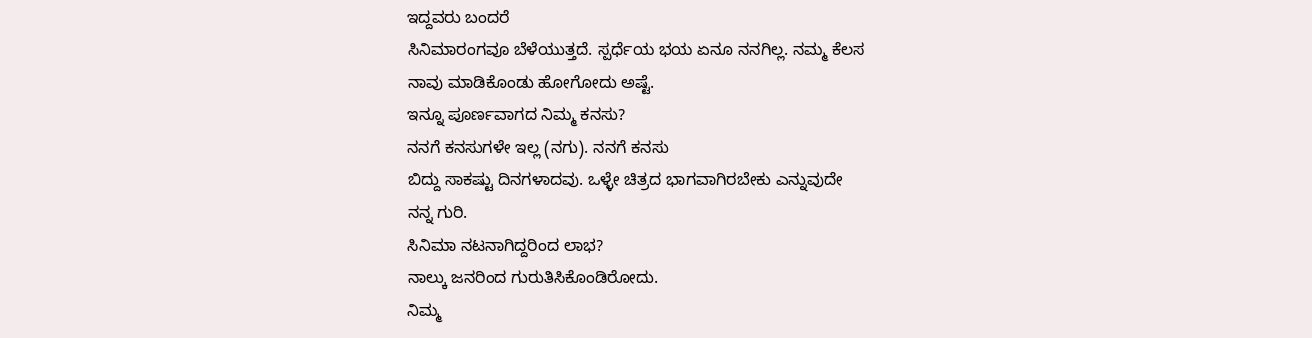ಇದ್ದವರು ಬಂದರೆ
ಸಿನಿಮಾರಂಗವೂ ಬೆಳೆಯುತ್ತದೆ. ಸ್ಪರ್ಧೆಯ ಭಯ ಏನೂ ನನಗಿಲ್ಲ. ನಮ್ಮ ಕೆಲಸ
ನಾವು ಮಾಡಿಕೊಂಡು ಹೋಗೋದು ಅಷ್ಟೆ.
ಇನ್ನೂ ಪೂರ್ಣವಾಗದ ನಿಮ್ಮ ಕನಸು?
ನನಗೆ ಕನಸುಗಳೇ ಇಲ್ಲ (ನಗು). ನನಗೆ ಕನಸು
ಬಿದ್ದು ಸಾಕಷ್ಟು ದಿನಗಳಾದವು. ಒಳ್ಳೇ ಚಿತ್ರದ ಭಾಗವಾಗಿರಬೇಕು ಎನ್ನುವುದೇ
ನನ್ನ ಗುರಿ.
ಸಿನಿಮಾ ನಟನಾಗಿದ್ದರಿಂದ ಲಾಭ?
ನಾಲ್ಕು ಜನರಿಂದ ಗುರುತಿಸಿಕೊಂಡಿರೋದು.
ನಿಮ್ಮ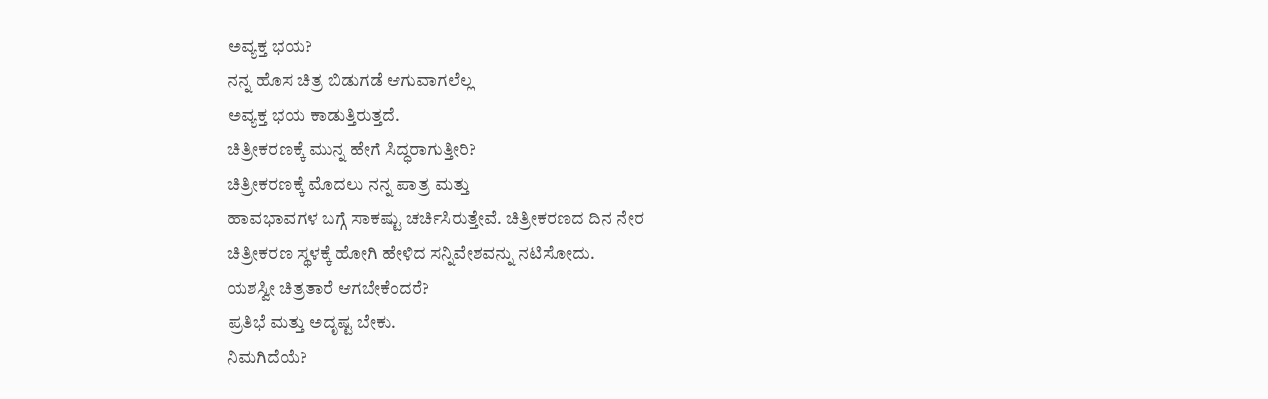ಅವ್ಯಕ್ತ ಭಯ?
ನನ್ನ ಹೊಸ ಚಿತ್ರ ಬಿಡುಗಡೆ ಆಗುವಾಗಲೆಲ್ಲ
ಅವ್ಯಕ್ತ ಭಯ ಕಾಡುತ್ತಿರುತ್ತದೆ.
ಚಿತ್ರೀಕರಣಕ್ಕೆ ಮುನ್ನ ಹೇಗೆ ಸಿದ್ಧರಾಗುತ್ತೀರಿ?
ಚಿತ್ರೀಕರಣಕ್ಕೆ ಮೊದಲು ನನ್ನ ಪಾತ್ರ ಮತ್ತು
ಹಾವಭಾವಗಳ ಬಗ್ಗೆ ಸಾಕಷ್ಟು ಚರ್ಚಿಸಿರುತ್ತೇವೆ. ಚಿತ್ರೀಕರಣದ ದಿನ ನೇರ
ಚಿತ್ರೀಕರಣ ಸ್ಥಳಕ್ಕೆ ಹೋಗಿ ಹೇಳಿದ ಸನ್ನಿವೇಶವನ್ನು ನಟಿಸೋದು.
ಯಶಸ್ವೀ ಚಿತ್ರತಾರೆ ಆಗಬೇಕೆಂದರೆ?
ಪ್ರತಿಭೆ ಮತ್ತು ಅದೃಷ್ಟ ಬೇಕು.
ನಿಮಗಿದೆಯೆ?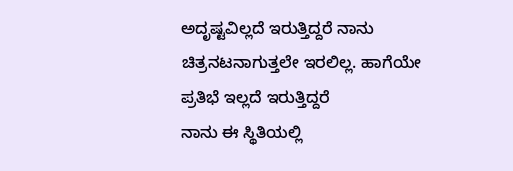ಅದೃಷ್ಟವಿಲ್ಲದೆ ಇರುತ್ತಿದ್ದರೆ ನಾನು
ಚಿತ್ರನಟನಾಗುತ್ತಲೇ ಇರಲಿಲ್ಲ. ಹಾಗೆಯೇ ಪ್ರತಿಭೆ ಇಲ್ಲದೆ ಇರುತ್ತಿದ್ದರೆ
ನಾನು ಈ ಸ್ಥಿತಿಯಲ್ಲಿ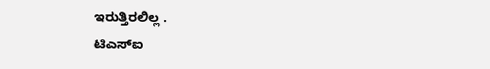ಇರುತ್ತಿರಲಿಲ್ಲ .
ಟಿಎಸ್ಐ